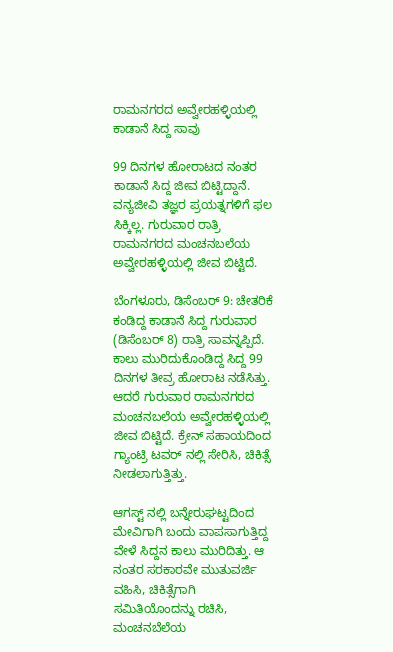ರಾಮನಗರದ ಅವ್ವೇರಹಳ್ಳಿಯಲ್ಲಿ ಕಾಡಾನೆ ಸಿದ್ದ ಸಾವು

99 ದಿನಗಳ ಹೋರಾಟದ ನಂತರ ಕಾಡಾನೆ ಸಿದ್ದ ಜೀವ ಬಿಟ್ಟಿದ್ದಾನೆ. ವನ್ಯಜೀವಿ ತಜ್ಞರ ಪ್ರಯತ್ನಗಳಿಗೆ ಫಲ ಸಿಕ್ಕಿಲ್ಲ. ಗುರುವಾರ ರಾತ್ರಿ ರಾಮನಗರದ ಮಂಚನಬಲೆಯ ಅವ್ವೇರಹಳ್ಳಿಯಲ್ಲಿ ಜೀವ ಬಿಟ್ಟಿದೆ.

ಬೆಂಗಳೂರು, ಡಿಸೆಂಬರ್ 9: ಚೇತರಿಕೆ ಕಂಡಿದ್ದ ಕಾಡಾನೆ ಸಿದ್ದ ಗುರುವಾರ (ಡಿಸೆಂಬರ್ 8) ರಾತ್ರಿ ಸಾವನ್ನಪ್ಪಿದೆ. ಕಾಲು ಮುರಿದುಕೊಂಡಿದ್ದ ಸಿದ್ದ 99 ದಿನಗಳ ತೀವ್ರ ಹೋರಾಟ ನಡೆಸಿತ್ತು. ಆದರೆ ಗುರುವಾರ ರಾಮನಗರದ ಮಂಚನಬಲೆಯ ಅವ್ವೇರಹಳ್ಳಿಯಲ್ಲಿ ಜೀವ ಬಿಟ್ಟಿದೆ. ಕ್ರೇನ್ ಸಹಾಯದಿಂದ ಗ್ಯಾಂಟ್ರಿ ಟವರ್ ನಲ್ಲಿ ಸೇರಿಸಿ, ಚಿಕಿತ್ಸೆ ನೀಡಲಾಗುತ್ತಿತ್ತು.

ಆಗಸ್ಟ್ ನಲ್ಲಿ ಬನ್ನೇರುಘಟ್ಟದಿಂದ ಮೇವಿಗಾಗಿ ಬಂದು ವಾಪಸಾಗುತ್ತಿದ್ದ ವೇಳೆ ಸಿದ್ದನ ಕಾಲು ಮುರಿದಿತ್ತು. ಆ ನಂತರ ಸರಕಾರವೇ ಮುತುವರ್ಜಿ ವಹಿಸಿ, ಚಿಕಿತ್ಸೆಗಾಗಿ ಸಮಿತಿಯೊಂದನ್ನು ರಚಿಸಿ, ಮಂಚನಬೆಲೆಯ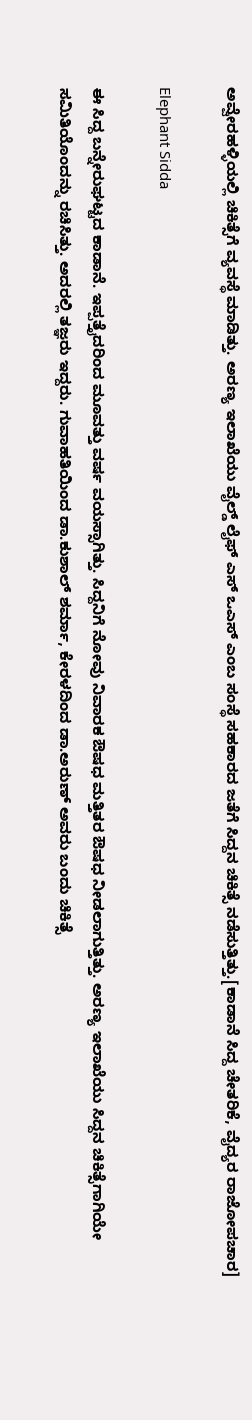ಅವ್ವೇರಹಳ್ಳಿಯಲ್ಲಿ ಚಿಕಿತ್ಸೆಗೆ ವ್ಯವಸ್ಥೆ ಮಾಡಿತ್ತು. ಅರಣ್ಯ ಇಲಾಖೆಯು ವೈಲ್ಡ್ ಲೈಫ್ ಎಸ್ ಒಎಸ್ ಎಂಬ ಸಂಸ್ಥೆ ಸಹಕಾರದ ಜತೆಗೆ ಸಿದ್ದನ ಚಿಕಿತ್ಸೆ ನಡೆಸುತ್ತಿತ್ತು.[ಕಾಡಾನೆ ಸಿದ್ದ ಚೇತರಿಕೆ, ವೈದ್ಯರ ರಾಜೋಪಚಾರ]

Elephant Sidda

ಈ ಸಿದ್ದ ಬನ್ನೇರುಘಟ್ಟದ ಕಾಡಾನೆ. ಇಪ್ಪತ್ತೈದರಿಂದ ಮೂವತ್ತು ವರ್ಷ ವಯಸ್ಸಾಗಿತ್ತು. ಸಿದ್ದನಿಗೆ ನೋವು ನಿವಾರಕ ಔಷಧ ಮತ್ತಿತರ ಔಷಧ ನೀಡಲಾಗುತ್ತಿತ್ತು. ಅರಣ್ಯ ಇಲಾಖೆಯು ಸಿದ್ದನ ಚಿಕಿತ್ಸೆಗಾಗಿಯೇ ಸಮಿತಿಯೊಂದನ್ನು ರಚಿಸಿತ್ತು. ಅದರಲ್ಲಿ ತಜ್ಞರು ಇದ್ದರು. ಗುವಾಹತಿಯಿಂದ ಡಾ.ಕುಶಾಲ್ ಶರ್ಮಾ, ಕೇರಳದಿಂದ ಡಾ.ಅರುಣ್ ಅವರು ಬಂದು ಚಿಕಿತ್ಸೆ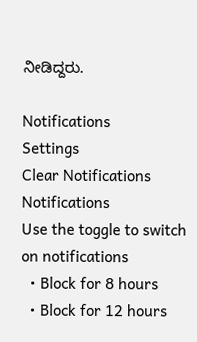ನೀಡಿದ್ದರು.

Notifications
Settings
Clear Notifications
Notifications
Use the toggle to switch on notifications
  • Block for 8 hours
  • Block for 12 hours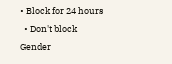• Block for 24 hours
  • Don't block
Gender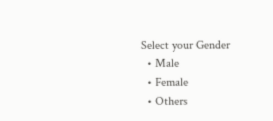Select your Gender
  • Male
  • Female
  • Others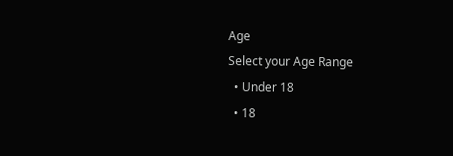Age
Select your Age Range
  • Under 18
  • 18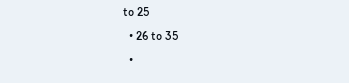to 25
  • 26 to 35
  •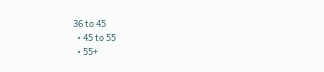36 to 45
  • 45 to 55
  • 55+